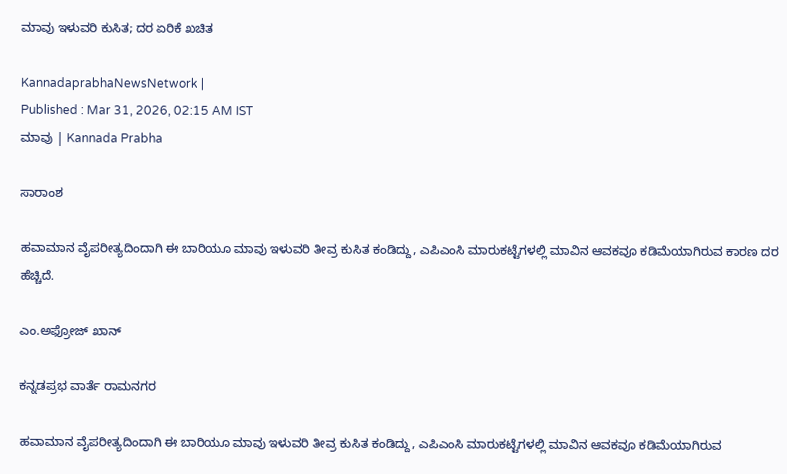ಮಾವು ಇಳುವರಿ ಕುಸಿತ; ದರ ಏರಿಕೆ ಖಚಿತ

KannadaprabhaNewsNetwork |
Published : Mar 31, 2026, 02:15 AM IST
ಮಾವು | Kannada Prabha

ಸಾರಾಂಶ

ಹವಾಮಾನ ವೈಪರೀತ್ಯದಿಂದಾಗಿ ಈ ಬಾರಿಯೂ ಮಾವು ಇಳುವರಿ ತೀವ್ರ ಕುಸಿತ ಕಂಡಿದ್ದು, ಎಪಿಎಂಸಿ ಮಾರುಕಟ್ಟೆಗಳಲ್ಲಿ ಮಾವಿನ ಆವಕವೂ ಕಡಿಮೆಯಾಗಿರುವ ಕಾರಣ ದರ ಹೆಚ್ಚಿದೆ.

ಎಂ.ಅಫ್ರೋಜ್ ಖಾನ್

ಕನ್ನಡಪ್ರಭ ವಾರ್ತೆ ರಾಮನಗರ

ಹವಾಮಾನ ವೈಪರೀತ್ಯದಿಂದಾಗಿ ಈ ಬಾರಿಯೂ ಮಾವು ಇಳುವರಿ ತೀವ್ರ ಕುಸಿತ ಕಂಡಿದ್ದು, ಎಪಿಎಂಸಿ ಮಾರುಕಟ್ಟೆಗಳಲ್ಲಿ ಮಾವಿನ ಆವಕವೂ ಕಡಿಮೆಯಾಗಿರುವ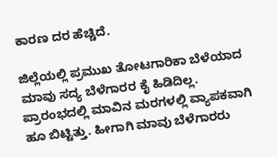ಕಾರಣ ದರ ಹೆಚ್ಚಿದೆ.

ಜಿಲ್ಲೆಯಲ್ಲಿ ಪ್ರಮುಖ ತೋಟಗಾರಿಕಾ ಬೆಳೆಯಾದ ಮಾವು ಸದ್ಯ ಬೆಳೆಗಾರರ ಕೈ ಹಿಡಿದಿಲ್ಲ. ಪ್ರಾರಂಭದಲ್ಲಿ ಮಾವಿನ ಮರಗಳಲ್ಲಿ ವ್ಯಾಪಕವಾಗಿ ಹೂ ಬಿಟ್ಟಿತ್ತು. ಹೀಗಾಗಿ ಮಾವು ಬೆಳೆಗಾರರು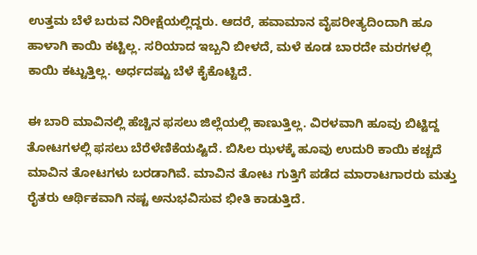ಉತ್ತಮ ಬೆಳೆ ಬರುವ ನಿರೀಕ್ಷೆಯಲ್ಲಿದ್ದರು. ಆದರೆ, ಹವಾಮಾನ ವೈಪರೀತ್ಯದಿಂದಾಗಿ ಹೂ ಹಾಳಾಗಿ ಕಾಯಿ ಕಟ್ಟಿಲ್ಲ. ಸರಿಯಾದ ಇಬ್ಬನಿ ಬೀಳದೆ, ಮಳೆ ಕೂಡ ಬಾರದೇ ಮರಗಳಲ್ಲಿ ಕಾಯಿ ಕಟ್ಟುತ್ತಿಲ್ಲ. ಅರ್ಧದಷ್ಟು ಬೆಳೆ ಕೈಕೊಟ್ಟಿದೆ.

ಈ ಬಾರಿ ಮಾವಿನಲ್ಲಿ ಹೆಚ್ಚಿನ ಫಸಲು ಜಿಲ್ಲೆಯಲ್ಲಿ ಕಾಣುತ್ತಿಲ್ಲ. ವಿರಳವಾಗಿ ಹೂವು ಬಿಟ್ಟಿದ್ದ ತೋಟಗಳಲ್ಲಿ ಫಸಲು ಬೆರೆಳೆಣಿಕೆಯಷ್ಟಿದೆ. ಬಿಸಿಲ ಝಳಕ್ಕೆ ಹೂವು ಉದುರಿ ಕಾಯಿ ಕಚ್ಚದೆ ಮಾವಿನ ತೋಟಗಳು ಬರಡಾಗಿವೆ. ಮಾವಿನ ತೋಟ ಗುತ್ತಿಗೆ ಪಡೆದ ಮಾರಾಟಗಾರರು ಮತ್ತು ರೈತರು ಆರ್ಥಿಕವಾಗಿ ನಷ್ಟ ಅನುಭವಿಸುವ ಭೀತಿ ಕಾಡುತ್ತಿದೆ.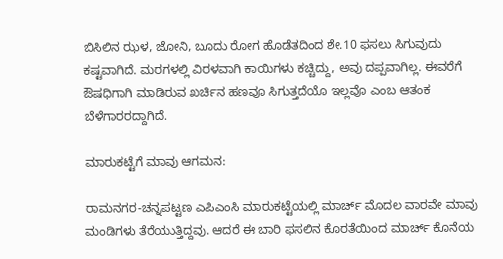ಬಿಸಿಲಿನ ಝಳ, ಜೋನಿ, ಬೂದು ರೋಗ ಹೊಡೆತದಿಂದ ಶೇ.10 ಫಸಲು ಸಿಗುವುದು ಕಷ್ಟವಾಗಿದೆ. ಮರಗಳಲ್ಲಿ ವಿರಳವಾಗಿ ಕಾಯಿಗಳು ಕಚ್ಚಿದ್ದು, ಅವು ದಪ್ಪವಾಗಿಲ್ಲ. ಈವರೆಗೆ ಔಷಧಿಗಾಗಿ ಮಾಡಿರುವ ಖರ್ಚಿನ ಹಣವೂ ಸಿಗುತ್ತದೆಯೊ ಇಲ್ಲವೊ ಎಂಬ ಆತಂಕ ಬೆಳೆಗಾರರದ್ದಾಗಿದೆ.

ಮಾರುಕಟ್ಟೆಗೆ ಮಾವು ಆಗಮನ:

ರಾಮನಗರ-ಚನ್ನಪಟ್ಟಣ ಎಪಿಎಂಸಿ ಮಾರುಕಟ್ಟೆಯಲ್ಲಿ ಮಾರ್ಚ್ ಮೊದಲ ವಾರವೇ ಮಾವು ಮಂಡಿಗಳು ತೆರೆಯುತ್ತಿದ್ದವು. ಆದರೆ ಈ ಬಾರಿ ಫಸಲಿನ ಕೊರತೆಯಿಂದ ಮಾರ್ಚ್ ಕೊನೆಯ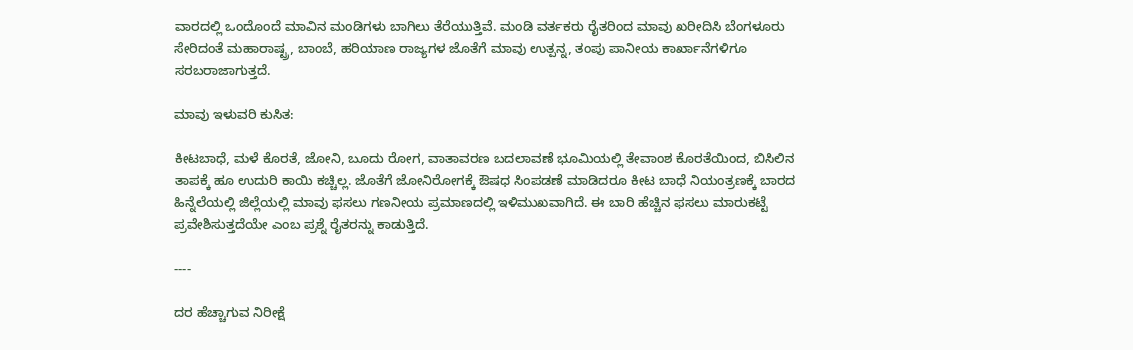ವಾರದಲ್ಲಿ ಒಂದೊಂದೆ ಮಾವಿನ ಮಂಡಿಗಳು ಬಾಗಿಲು ತೆರೆಯುತ್ತಿವೆ. ಮಂಡಿ ವರ್ತಕರು ರೈತರಿಂದ ಮಾವು ಖರೀದಿಸಿ ಬೆಂಗಳೂರು ಸೇರಿದಂತೆ ಮಹಾರಾಷ್ಟ್ರ, ಬಾಂಬೆ, ಹರಿಯಾಣ ರಾಜ್ಯಗಳ ಜೊತೆಗೆ ಮಾವು ಉತ್ಪನ್ನ, ತಂಪು ಪಾನೀಯ ಕಾರ್ಖಾನೆಗಳಿಗೂ ಸರಬರಾಜಾಗುತ್ತದೆ.

ಮಾವು ಇಳುವರಿ ಕುಸಿತ:

ಕೀಟಬಾಧೆ, ಮಳೆ ಕೊರತೆ, ಜೋನಿ, ಬೂದು ರೋಗ, ವಾತಾವರಣ ಬದಲಾವಣೆ ಭೂಮಿಯಲ್ಲಿ ತೇವಾಂಶ ಕೊರತೆಯಿಂದ, ಬಿಸಿಲಿನ ತಾಪಕ್ಕೆ ಹೂ ಉದುರಿ ಕಾಯಿ ಕಚ್ಚಿಲ್ಲ. ಜೊತೆಗೆ ಜೋನಿರೋಗಕ್ಕೆ ಔಷಧ ಸಿಂಪಡಣೆ ಮಾಡಿದರೂ ಕೀಟ ಬಾಧೆ ನಿಯಂತ್ರಣಕ್ಕೆ ಬಾರದ ಹಿನ್ನೆಲೆಯಲ್ಲಿ ಜಿಲ್ಲೆಯಲ್ಲಿ ಮಾವು ಫಸಲು ಗಣನೀಯ ಪ್ರಮಾಣದಲ್ಲಿ ಇಳಿಮುಖವಾಗಿದೆ. ಈ ಬಾರಿ ಹೆಚ್ಚಿನ ಫಸಲು ಮಾರುಕಟ್ಟೆ ಪ್ರವೇಶಿಸುತ್ತದೆಯೇ ಎಂಬ ಪ್ರಶ್ನೆ ರೈತರನ್ನು ಕಾಡುತ್ತಿದೆ.

----

ದರ ಹೆಚ್ಚಾಗುವ ನಿರೀಕ್ಷೆ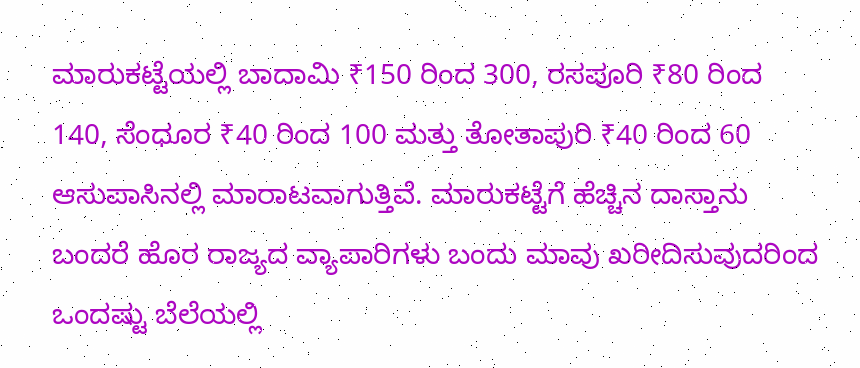ಮಾರುಕಟ್ಟೆಯಲ್ಲಿ ಬಾದಾಮಿ ₹150 ರಿಂದ 300, ರಸಪೂರಿ ₹80 ರಿಂದ 140, ಸೆಂಧೂರ ₹40 ರಿಂದ 100 ಮತ್ತು ತೋತಾಪುರಿ ₹40 ರಿಂದ 60 ಆಸುಪಾಸಿನಲ್ಲಿ ಮಾರಾಟವಾಗುತ್ತಿವೆ. ಮಾರುಕಟ್ಟೆಗೆ ಹೆಚ್ಚಿನ ದಾಸ್ತಾನು ಬಂದರೆ ಹೊರ ರಾಜ್ಯದ ವ್ಯಾಪಾರಿಗಳು ಬಂದು ಮಾವು ಖರೀದಿಸುವುದರಿಂದ ಒಂದಷ್ಟು ಬೆಲೆಯಲ್ಲಿ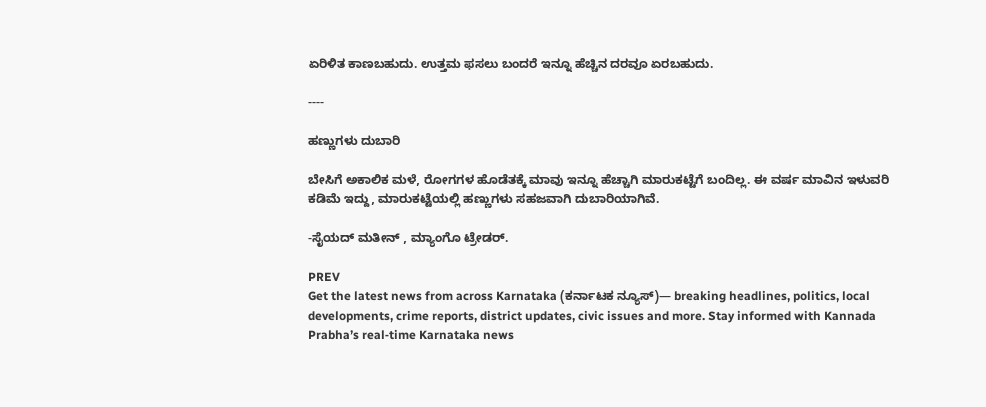ಏರಿಳಿತ ಕಾಣಬಹುದು. ಉತ್ತಮ ಫಸಲು ಬಂದರೆ ಇನ್ನೂ ಹೆಚ್ಚಿನ ದರವೂ ಏರಬಹುದು.

----

ಹಣ್ಣುಗಳು ದುಬಾರಿ

ಬೇಸಿಗೆ ಅಕಾಲಿಕ ಮಳೆ, ರೋಗಗಳ ಹೊಡೆತಕ್ಕೆ ಮಾವು ಇನ್ನೂ ಹೆಚ್ಚಾಗಿ ಮಾರುಕಟ್ಟೆಗೆ ಬಂದಿಲ್ಲ. ಈ ವರ್ಷ ಮಾವಿನ ಇಳುವರಿ ಕಡಿಮೆ ಇದ್ದು, ಮಾರುಕಟ್ಟೆಯಲ್ಲಿ ಹಣ್ಣುಗಳು ಸಹಜವಾಗಿ ದುಬಾರಿಯಾಗಿವೆ.

-ಸೈಯದ್ ಮತೀನ್ , ಮ್ಯಾಂಗೊ ಟ್ರೇಡರ್.

PREV
Get the latest news from across Karnataka (ಕರ್ನಾಟಕ ನ್ಯೂಸ್)— breaking headlines, politics, local developments, crime reports, district updates, civic issues and more. Stay informed with Kannada Prabha’s real‑time Karnataka news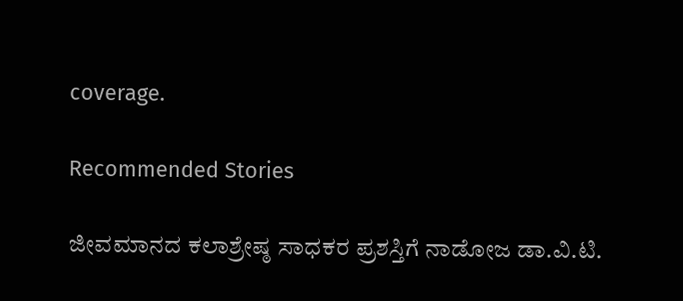coverage.

Recommended Stories

ಜೀವಮಾನದ ಕಲಾಶ್ರೇಷ್ಠ ಸಾಧಕರ ಪ್ರಶಸ್ತಿಗೆ ನಾಡೋಜ ಡಾ.ವಿ.ಟಿ.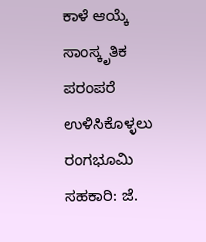ಕಾಳೆ ಆಯ್ಕೆ
ಸಾಂಸ್ಕೃತಿಕ ಪರಂಪರೆ ಉಳಿಸಿಕೊಳ್ಳಲು ರಂಗಭೂಮಿ ಸಹಕಾರಿ: ಜೆ.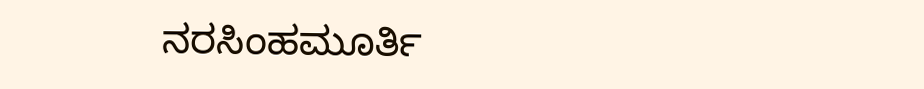ನರಸಿಂಹಮೂರ್ತಿ